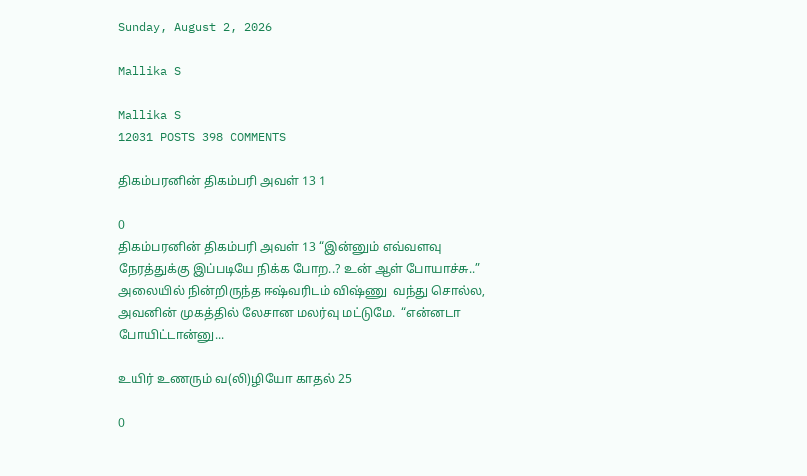Sunday, August 2, 2026

Mallika S

Mallika S
12031 POSTS 398 COMMENTS

திகம்பரனின் திகம்பரி அவள் 13 1

0
திகம்பரனின் திகம்பரி அவள் 13 “இன்னும் எவ்வளவு நேரத்துக்கு இப்படியே நிக்க போற..? உன் ஆள் போயாச்சு..” அலையில் நின்றிருந்த ஈஷ்வரிடம் விஷ்ணு  வந்து சொல்ல, அவனின் முகத்தில் லேசான மலர்வு மட்டுமே.  “என்னடா போயிட்டான்னு...

உயிர் உணரும் வ(லி)ழியோ காதல் 25

0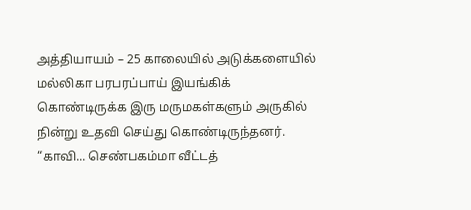அத்தியாயம் – 25 காலையில் அடுக்களையில் மல்லிகா பரபரப்பாய் இயங்கிக் கொண்டிருக்க இரு மருமகள்களும் அருகில் நின்று உதவி செய்து கொண்டிருந்தனர். “காவி... செண்பகம்மா வீட்டத்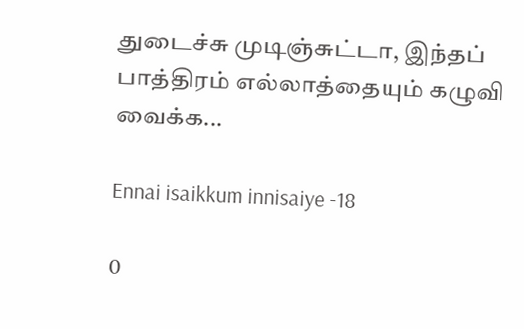துடைச்சு முடிஞ்சுட்டா, இந்தப் பாத்திரம் எல்லாத்தையும் கழுவி வைக்க...

Ennai isaikkum innisaiye -18

0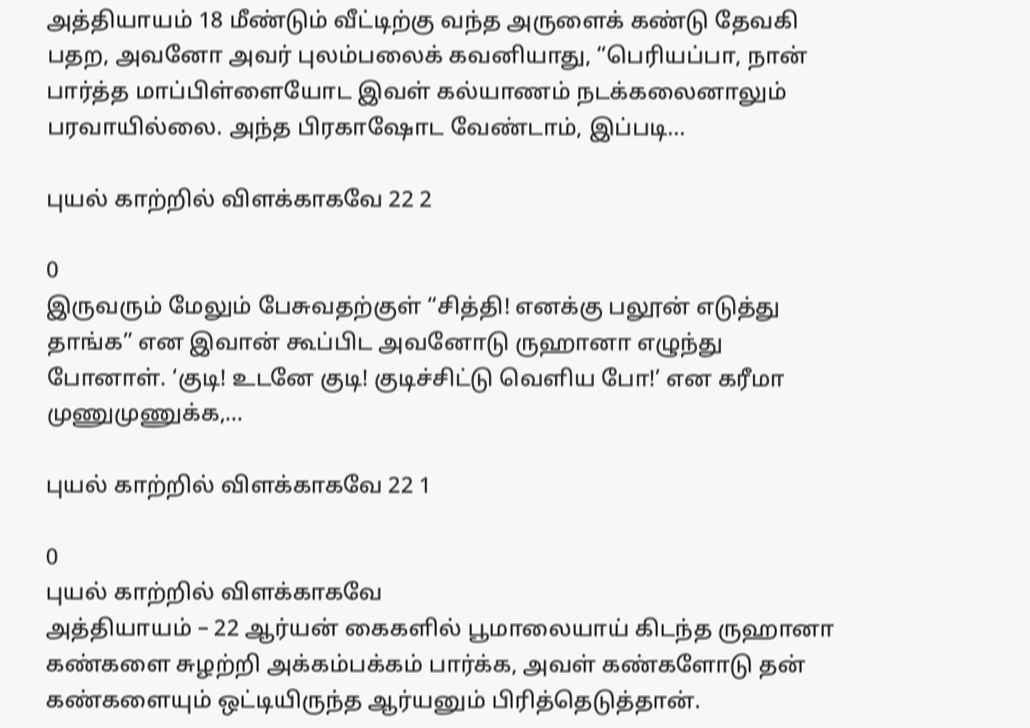அத்தியாயம் 18 மீண்டும் வீட்டிற்கு வந்த அருளைக் கண்டு தேவகி பதற, அவனோ அவர் புலம்பலைக் கவனியாது, “பெரியப்பா, நான் பார்த்த மாப்பிள்ளையோட இவள் கல்யாணம் நடக்கலைனாலும் பரவாயில்லை. அந்த பிரகாஷோட வேண்டாம், இப்படி...

புயல் காற்றில் விளக்காகவே 22 2

0
இருவரும் மேலும் பேசுவதற்குள் “சித்தி! எனக்கு பலூன் எடுத்து தாங்க” என இவான் கூப்பிட அவனோடு ருஹானா எழுந்து போனாள். ‘குடி! உடனே குடி! குடிச்சிட்டு வெளிய போ!’ என கரீமா முணுமுணுக்க,...

புயல் காற்றில் விளக்காகவே 22 1

0
புயல் காற்றில் விளக்காகவே                                                                            அத்தியாயம் – 22 ஆர்யன் கைகளில் பூமாலையாய் கிடந்த ருஹானா கண்களை சுழற்றி அக்கம்பக்கம் பார்க்க, அவள் கண்களோடு தன் கண்களையும் ஒட்டியிருந்த ஆர்யனும் பிரித்தெடுத்தான்.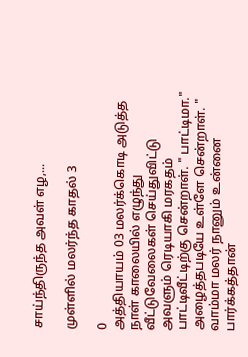சாய்ந்திருந்த அவள் எழ,...

முள்ளில் மலர்ந்த காதல் 3

0
அத்தியாயம் 03 மலர்க்கொடி அடுத்த நாள் காலையில் எழுந்து வீட்டுவேலைகள் செய்துவிட்டு அவளும் ரெடியாகி மரகதம் பாட்டிவீட்டிற்கு சென்றாள். " பாட்டிமா." அழைத்தபடியே உள்ளே சென்றாள். " வாம்மா மலர் நானும் உன்னை பார்க்கத்தான்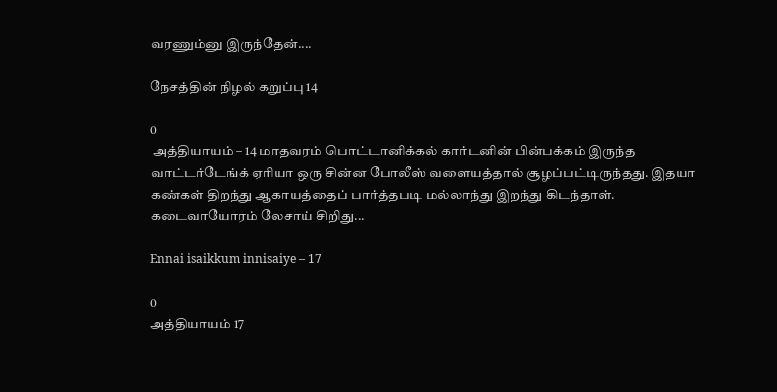வரணும்னு இருந்தேன்....

நேசத்தின் நிழல் கறுப்பு 14

0
 அத்தியாயம் – 14 மாதவரம் பொட்டானிக்கல் கார்டனின் பின்பக்கம் இருந்த வாட்டர்டேங்க் ஏரியா ஒரு சின்ன போலீஸ் வளையத்தால் சூழப்பட்டிருந்தது. இதயா கண்கள் திறந்து ஆகாயத்தைப் பார்த்தபடி மல்லாந்து இறந்து கிடந்தாள். கடைவாயோரம் லேசாய் சிறிது...

Ennai isaikkum innisaiye – 17

0
அத்தியாயம் 17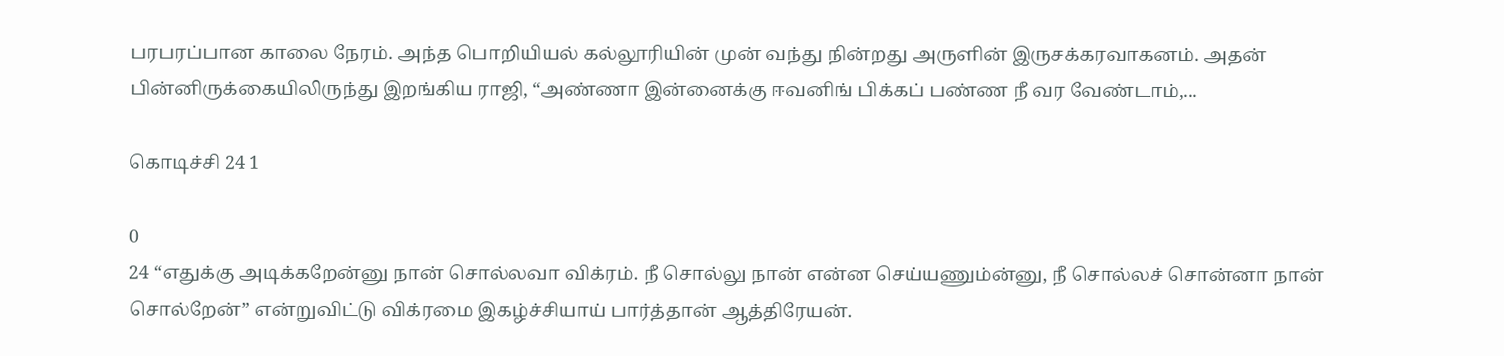பரபரப்பான காலை நேரம். அந்த பொறியியல் கல்லூரியின் முன் வந்து நின்றது அருளின் இருசக்கரவாகனம். அதன் பின்னிருக்கையிலிருந்து இறங்கிய ராஜி, “அண்ணா இன்னைக்கு ஈவனிங் பிக்கப் பண்ண நீ வர வேண்டாம்,...

கொடிச்சி 24 1

0
24 “எதுக்கு அடிக்கறேன்னு நான் சொல்லவா விக்ரம். நீ சொல்லு நான் என்ன செய்யணும்ன்னு, நீ சொல்லச் சொன்னா நான் சொல்றேன்” என்றுவிட்டு விக்ரமை இகழ்ச்சியாய் பார்த்தான் ஆத்திரேயன்.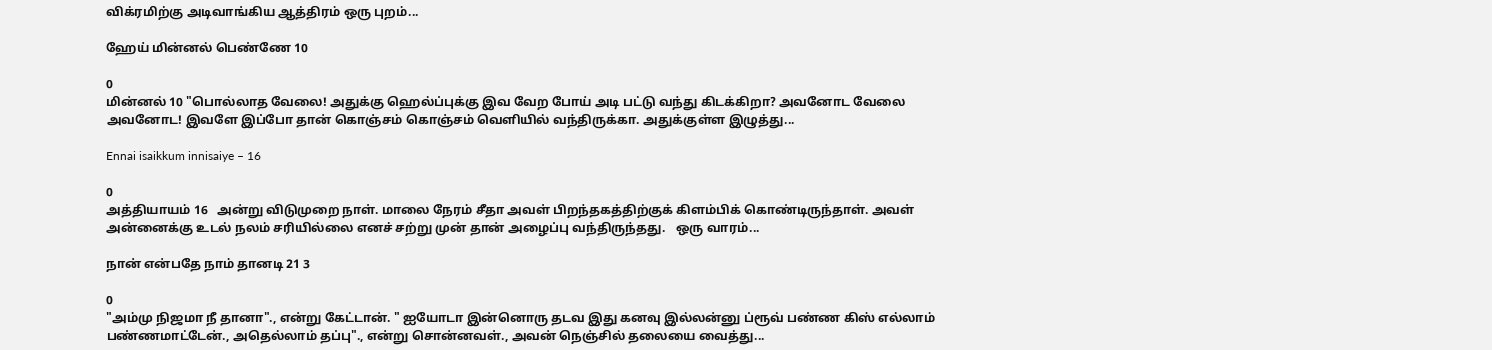விக்ரமிற்கு அடிவாங்கிய ஆத்திரம் ஒரு புறம்...

ஹேய் மின்னல் பெண்ணே 10

0
மின்னல் 10 "பொல்லாத வேலை! அதுக்கு ஹெல்ப்புக்கு இவ வேற போய் அடி பட்டு வந்து கிடக்கிறா? அவனோட வேலை அவனோட! இவளே இப்போ தான் கொஞ்சம் கொஞ்சம் வெளியில் வந்திருக்கா. அதுக்குள்ள இழுத்து...

Ennai isaikkum innisaiye – 16

0
அத்தியாயம் 16   அன்று விடுமுறை நாள். மாலை நேரம் சீதா அவள் பிறந்தகத்திற்குக் கிளம்பிக் கொண்டிருந்தாள். அவள் அன்னைக்கு உடல் நலம் சரியில்லை எனச் சற்று முன் தான் அழைப்பு வந்திருந்தது.   ஒரு வாரம்...

நான் என்பதே நாம் தானடி 21 3

0
"அம்மு நிஜமா நீ தானா"., என்று கேட்டான். " ஐயோடா இன்னொரு தடவ இது கனவு இல்லன்னு ப்ரூவ் பண்ண கிஸ் எல்லாம் பண்ணமாட்டேன்., அதெல்லாம் தப்பு"., என்று சொன்னவள்., அவன் நெஞ்சில் தலையை வைத்து...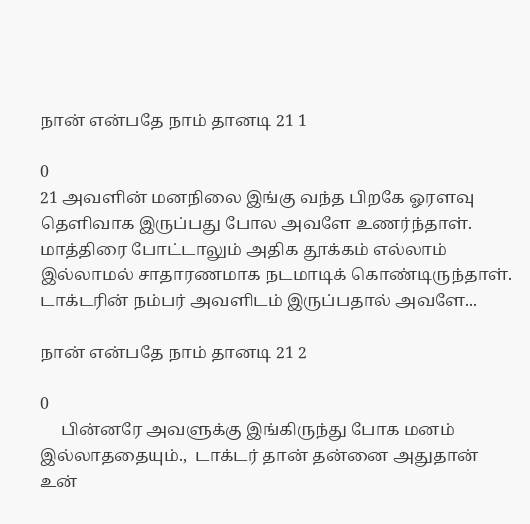நான் என்பதே நாம் தானடி 21 1

0
21 அவளின் மனநிலை இங்கு வந்த பிறகே ஓரளவு தெளிவாக இருப்பது போல அவளே உணர்ந்தாள். மாத்திரை போட்டாலும் அதிக தூக்கம் எல்லாம் இல்லாமல் சாதாரணமாக நடமாடிக் கொண்டிருந்தாள். டாக்டரின் நம்பர் அவளிடம் இருப்பதால் அவளே...

நான் என்பதே நாம் தானடி 21 2

0
     பின்னரே அவளுக்கு இங்கிருந்து போக மனம் இல்லாததையும்.,  டாக்டர் தான் தன்னை அதுதான் உன்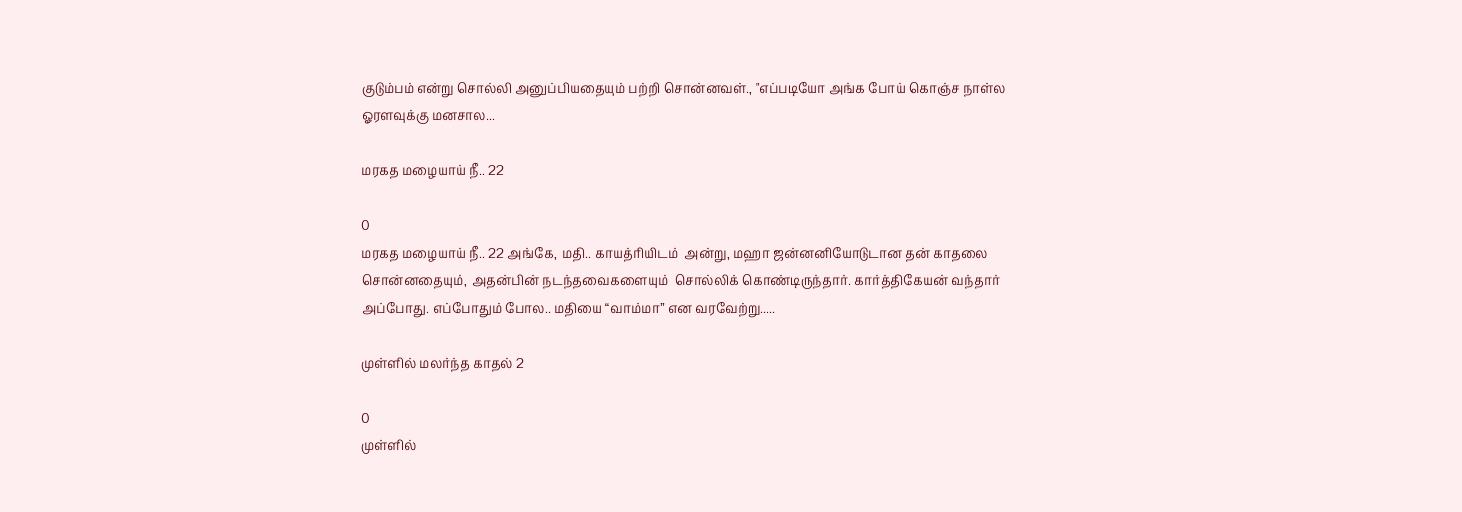குடும்பம் என்று சொல்லி அனுப்பியதையும் பற்றி சொன்னவள்., "எப்படியோ அங்க போய் கொஞ்ச நாள்ல ஓரளவுக்கு மனசால...

மரகத மழையாய் நீ.. 22

0
மரகத மழையாய் நீ.. 22 அங்கே, மதி.. காயத்ரியிடம்  அன்று, மஹா ஜன்னனியோடுடான தன் காதலை சொன்னதையும், அதன்பின் நடந்தவைகளையும்  சொல்லிக் கொண்டிருந்தார். கார்த்திகேயன் வந்தார் அப்போது. எப்போதும் போல.. மதியை “வாம்மா” என வரவேற்று.....

முள்ளில் மலர்ந்த காதல் 2

0
முள்ளில்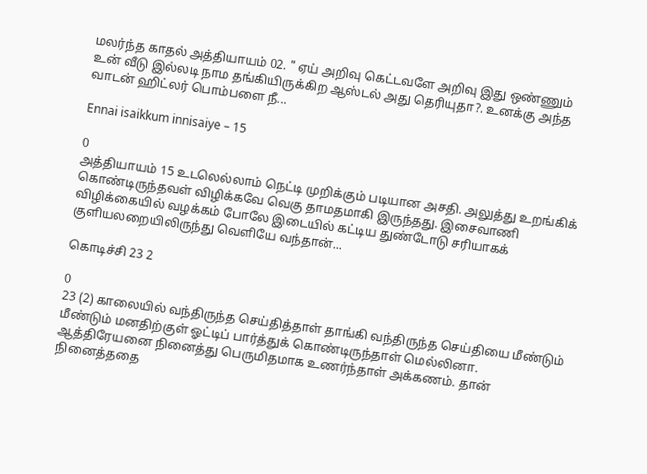மலர்ந்த காதல் அத்தியாயம் 02. " ஏய் அறிவு கெட்டவளே அறிவு இது ஒண்ணும் உன் வீடு இல்லடி நாம தங்கியிருக்கிற ஆஸ்டல் அது தெரியுதா?. உனக்கு அந்த வாடன் ஹிட்லர் பொம்பளை நீ...

Ennai isaikkum innisaiye – 15

0
அத்தியாயம் 15 உடலெல்லாம் நெட்டி முறிக்கும் படியான அசதி. அலுத்து உறங்கிக் கொண்டிருந்தவள் விழிக்கவே வெகு தாமதமாகி இருந்தது. இசைவாணி விழிக்கையில் வழக்கம் போலே இடையில் கட்டிய துண்டோடு சரியாகக் குளியலறையிலிருந்து வெளியே வந்தான்...

கொடிச்சி 23 2

0
23 (2) காலையில் வந்திருந்த செய்தித்தாள் தாங்கி வந்திருந்த செய்தியை மீண்டும் மீண்டும் மனதிற்குள் ஓட்டிப் பார்த்துக் கொண்டிருந்தாள் மெல்லினா. ஆத்திரேயனை நினைத்து பெருமிதமாக உணர்ந்தாள் அக்கணம். தான் நினைத்ததை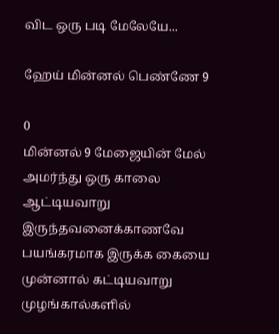விட ஒரு படி மேலேயே...

ஹேய் மின்னல் பெண்ணே 9

0
மின்னல் 9 மேஜையின் மேல் அமர்ந்து ஒரு காலை ஆட்டியவாறு இருந்தவனைக்காணவே பயங்கரமாக இருக்க கையை முன்னால் கட்டியவாறு முழங்கால்களில்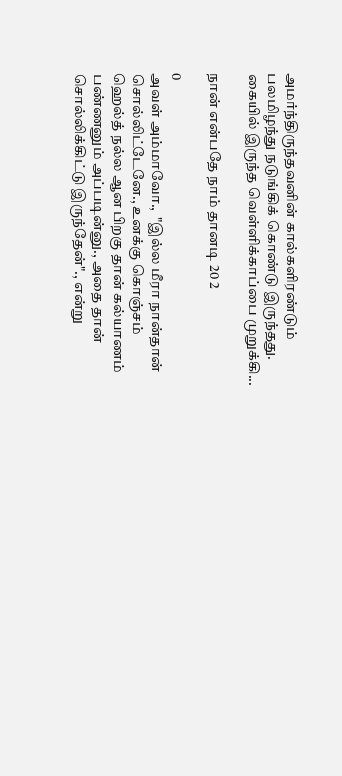அமர்ந்திருந்தவனின் கால்களிரண்டும் பலமிழந்து நடுங்கிக் கொண்டு இருந்தது. கையில் இருந்த வெள்ளிக்காப்பை முறுக்கி...

நான் என்பதே நாம் தானடி 20 2

0
அவள் அம்மாவோ.,  "இல்ல மீரா நான்தான் சொல்லிட்டேனே., உனக்கு கொஞ்சம் ஹெல்த் நல்ல ஆன பிறகு தான் கல்யாணம் பண்ணனும் அப்படின்னு., அதை தான் சொல்லிக்கிட்டு இருந்தேன்"., என்று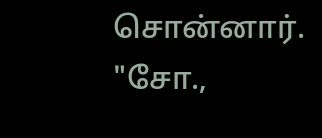சொன்னார்.           "சோ.,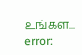உங்கள...
error: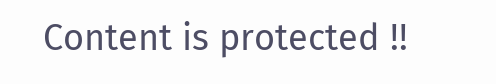Content is protected !!